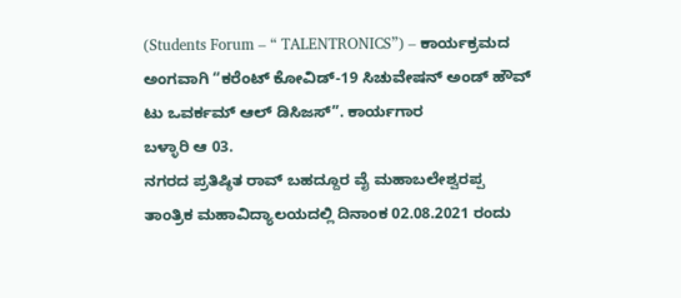(Students Forum – “ TALENTRONICS”) – ಕಾರ್ಯಕ್ರಮದ ಅಂಗವಾಗಿ “ಕರೆಂಟ್ ಕೋವಿಡ್-19 ಸಿಚುವೇಷನ್ ಅಂಡ್ ಹೌವ್ ಟು ಒವರ್ಕಮ್ ಆಲ್ ಡಿಸಿಜಸ್”. ಕಾರ್ಯಗಾರ
ಬಳ್ಳಾರಿ ಆ 03.
ನಗರದ ಪ್ರತಿಷ್ಠಿತ ರಾವ್ ಬಹದ್ದೂರ ವೈ ಮಹಾಬಲೇಶ್ವರಪ್ಪ ತಾಂತ್ರಿಕ ಮಹಾವಿದ್ಯಾಲಯದಲ್ಲಿ ದಿನಾಂಕ 02.08.2021 ರಂದು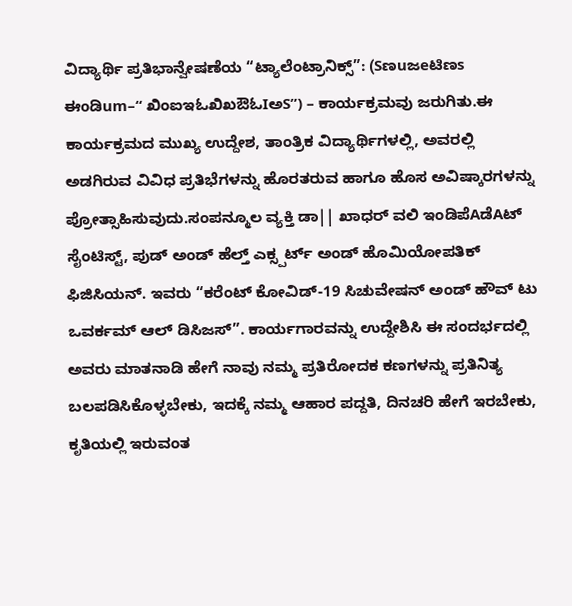ವಿದ್ಯಾರ್ಥಿ ಪ್ರತಿಭಾನ್ವೇಷಣೆಯ “ಟ್ಯಾಲೆಂಟ್ರಾನಿಕ್ಸ್”: (Sಣuಜeಟಿಣs ಈoಡಿum–“ ಖಿಂಐಇಓಖಿಖಔಓIಅS”) – ಕಾರ್ಯಕ್ರಮವು ಜರುಗಿತು.ಈ ಕಾರ್ಯಕ್ರಮದ ಮುಖ್ಯ ಉದ್ದೇಶ, ತಾಂತ್ರಿಕ ವಿದ್ಯಾರ್ಥಿಗಳಲ್ಲಿ, ಅವರಲ್ಲಿ ಅಡಗಿರುವ ವಿವಿಧ ಪ್ರತಿಭೆಗಳನ್ನು ಹೊರತರುವ ಹಾಗೂ ಹೊಸ ಅವಿಷ್ಕಾರಗಳನ್ನು ಪ್ರೋತ್ಸಾಹಿಸುವುದು.ಸಂಪನ್ಮೂಲ ವ್ಯಕ್ತಿ ಡಾ|| ಖಾಧರ್ ವಲಿ ಇಂಡಿಪೆAಡೆAಟ್ ಸೈಂಟಿಸ್ಟ್, ಪುಡ್ ಅಂಡ್ ಹೆಲ್ತ್ ಎಕ್ಸ್ಪರ್ಟ್ ಅಂಡ್ ಹೊಮಿಯೋಪತಿಕ್ ಫಿಜಿಸಿಯನ್. ಇವರು “ಕರೆಂಟ್ ಕೋವಿಡ್-19 ಸಿಚುವೇಷನ್ ಅಂಡ್ ಹೌವ್ ಟು ಒವರ್ಕಮ್ ಆಲ್ ಡಿಸಿಜಸ್”. ಕಾರ್ಯಗಾರವನ್ನು ಉದ್ದೇಶಿಸಿ ಈ ಸಂದರ್ಭದಲ್ಲಿ ಅವರು ಮಾತನಾಡಿ ಹೇಗೆ ನಾವು ನಮ್ಮ ಪ್ರತಿರೋದಕ ಕಣಗಳನ್ನು ಪ್ರತಿನಿತ್ಯ ಬಲಪಡಿಸಿಕೊಳ್ಳಬೇಕು, ಇದಕ್ಕೆ ನಮ್ಮ ಆಹಾರ ಪದ್ದತಿ, ದಿನಚರಿ ಹೇಗೆ ಇರಬೇಕು, ಕೃತಿಯಲ್ಲಿ ಇರುವಂತ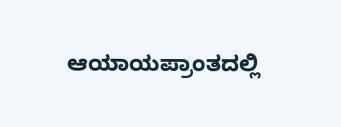ಆಯಾಯಪ್ರಾಂತದಲ್ಲಿ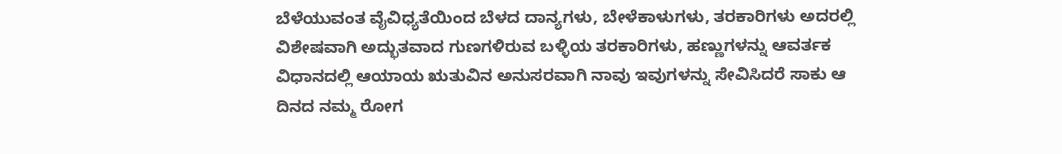ಬೆಳೆಯುವಂತ ವೈವಿಧ್ಯತೆಯಿಂದ ಬೆಳದ ದಾನ್ಯಗಳು, ಬೇಳೆಕಾಳುಗಳು, ತರಕಾರಿಗಳು ಅದರಲ್ಲಿ ವಿಶೇಷವಾಗಿ ಅದ್ಭುತವಾದ ಗುಣಗಳಿರುವ ಬಳ್ಳಿಯ ತರಕಾರಿಗಳು, ಹಣ್ಣುಗಳನ್ನು ಆವರ್ತಕ ವಿಧಾನದಲ್ಲಿ ಆಯಾಯ ಋತುವಿನ ಅನುಸರವಾಗಿ ನಾವು ಇವುಗಳನ್ನು ಸೇವಿಸಿದರೆ ಸಾಕು ಆ ದಿನದ ನಮ್ಮ ರೋಗ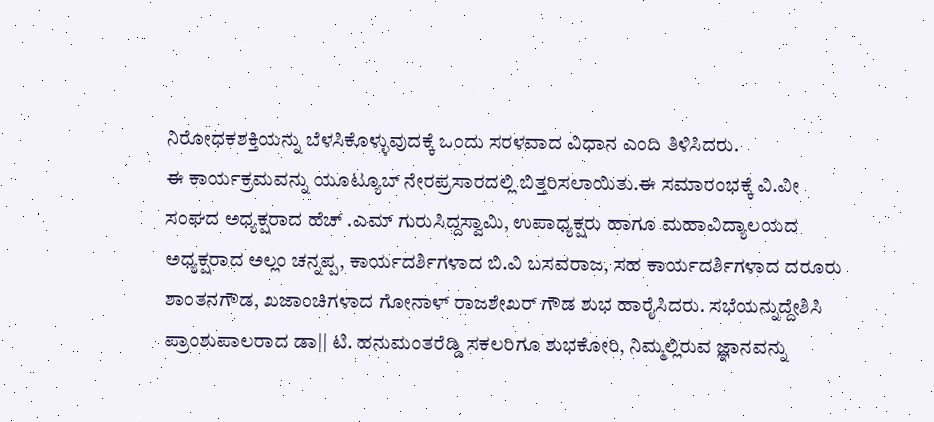ನಿರೋಧಕಶಕ್ತಿಯನ್ನು ಬೆಳಸಿಕೊಳ್ಳುವುದಕ್ಕೆ ಒಂದು ಸರಳವಾದ ವಿಧಾನ ಎಂದಿ ತಿಳಿಸಿದರು.
ಈ ಕಾರ್ಯಕ್ರಮವನ್ನು ಯೂಟ್ಯೂಬ್ ನೇರಪ್ರಸಾರದಲ್ಲಿ ಬಿತ್ತರಿಸಲಾಯಿತು.ಈ ಸಮಾರಂಭಕ್ಕೆ ವಿ.ವೀ ಸಂಘದ ಅಧ್ಯಕ್ಷರಾದ ಹೆಚ್ .ಎಮ್ ಗುರುಸಿದ್ದಸ್ವಾಮಿ, ಉಪಾಧ್ಯಕ್ಷರು ಹಾಗೂ ಮಹಾವಿದ್ಯಾಲಯದ ಅಧ್ಯಕ್ಷರಾದ ಅಲ್ಲಂ ಚನ್ನಪ್ಪ, ಕಾರ್ಯದರ್ಶಿಗಳಾದ ಬಿ.ವಿ ಬಸವರಾಜ, ಸಹ ಕಾರ್ಯದರ್ಶಿಗಳಾದ ದರೂರು ಶಾಂತನಗೌಡ, ಖಜಾಂಚಿಗಳಾದ ಗೋನಾಳ್ ರಾಜಶೇಖರ್ ಗೌಡ ಶುಭ ಹಾರೈಸಿದರು. ಸಭೆಯನ್ನುದ್ದೇಶಿಸಿ ಪ್ರಾಂಶುಪಾಲರಾದ ಡಾ|| ಟಿ. ಹನುಮಂತರೆಡ್ಡಿ ಸಕಲರಿಗೂ ಶುಭಕೋರಿ, ನಿಮ್ಮಲ್ಲಿರುವ ಜ್ಞಾನವನ್ನು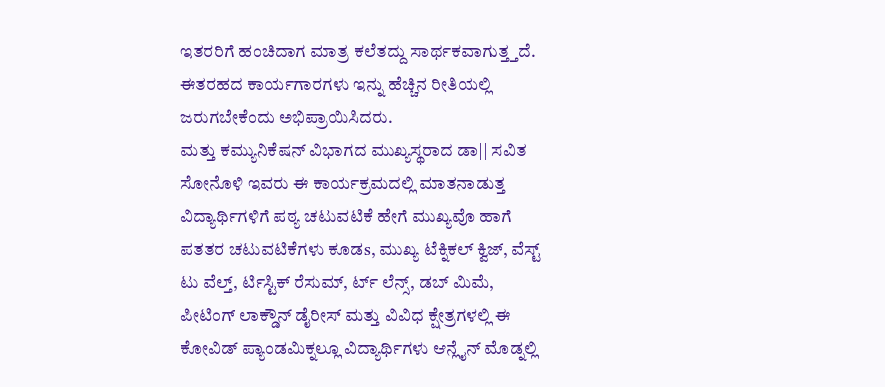ಇತರರಿಗೆ ಹಂಚಿದಾಗ ಮಾತ್ರ ಕಲೆತದ್ದು ಸಾರ್ಥಕವಾಗುತ್ತ್ತದೆ. ಈತರಹದ ಕಾರ್ಯಗಾರಗಳು ಇನ್ನು ಹೆಚ್ಚಿನ ರೀತಿಯಲ್ಲಿ ಜರುಗಬೇಕೆಂದು ಅಭಿಪ್ರಾಯಿಸಿದರು.
ಮತ್ತು ಕಮ್ಯುನಿಕೆಷನ್ ವಿಭಾಗದ ಮುಖ್ಯಸ್ಥರಾದ ಡಾ|| ಸವಿತ ಸೋನೊಳಿ ಇವರು ಈ ಕಾರ್ಯಕ್ರಮದಲ್ಲಿ ಮಾತನಾಡುತ್ತ ವಿದ್ಯಾರ್ಥಿಗಳಿಗೆ ಪಠ್ಯ ಚಟುವಟಿಕೆ ಹೇಗೆ ಮುಖ್ಯವೊ ಹಾಗೆ ಪತತರ ಚಟುವಟಿಕೆಗಳು ಕೂಡs, ಮುಖ್ಯ ಟೆಕ್ನಿಕಲ್ ಕ್ವಿಜ್, ವೆಸ್ಟ್ ಟು ವೆಲ್ತ್, ರ್ಟಿಸ್ಟಿಕ್ ರೆಸುಮ್, ರ್ಟ್ ಲೆನ್ಸ್, ಡಬ್ ಮಿಮೆ, ಪೀಟಿಂಗ್ ಲಾಕ್ಡೌನ್ ಡೈರೀಸ್ ಮತ್ತು ವಿವಿಧ ಕ್ಷೇತ್ರಗಳಲ್ಲಿ ಈ ಕೋವಿಡ್ ಪ್ಯಾಂಡಮಿಕ್ನಲ್ಲೂ ವಿದ್ಯಾರ್ಥಿಗಳು ಆನ್ಲೈನ್ ಮೊಡ್ನಲ್ಲಿ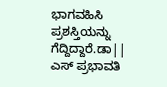ಭಾಗವಹಿಸಿ ಪ್ರಶಸ್ತಿಯನ್ನು ಗೆದ್ದಿದ್ದಾರೆ.ಡಾ|| ಎಸ್ ಪ್ರಭಾವತಿ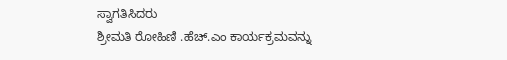ಸ್ವಾಗತಿಸಿದರು
ಶ್ರೀಮತಿ ರೋಹಿಣಿ .ಹೆಚ್.ಎಂ ಕಾರ್ಯಕ್ರಮವನ್ನು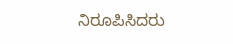ನಿರೂಪಿಸಿದರು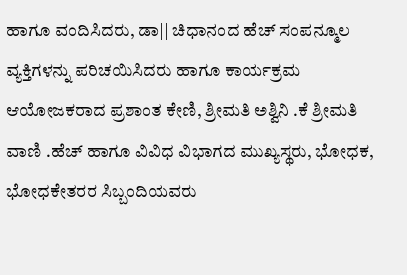ಹಾಗೂ ವಂದಿಸಿದರು, ಡಾ|| ಚಿಧಾನಂದ ಹೆಚ್ ಸಂಪನ್ಮೂಲ ವ್ಯಕ್ತಿಗಳನ್ನು ಪರಿಚಯಿಸಿದರು ಹಾಗೂ ಕಾರ್ಯಕ್ರಮ ಆಯೋಜಕರಾದ ಪ್ರಶಾಂತ ಕೇಣಿ, ಶ್ರೀಮತಿ ಅಶ್ವಿನಿ .ಕೆ ಶ್ರೀಮತಿ ವಾಣಿ .ಹೆಚ್ ಹಾಗೂ ವಿವಿಧ ವಿಭಾಗದ ಮುಖ್ಯಸ್ಥರು, ಭೋಧಕ, ಭೋಧಕೇತರರ ಸಿಬ್ಬಂದಿಯವರು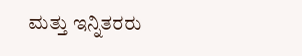ಮತ್ತು ಇನ್ನಿತರರು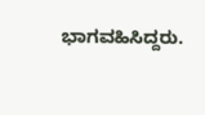ಭಾಗವಹಿಸಿದ್ದರು.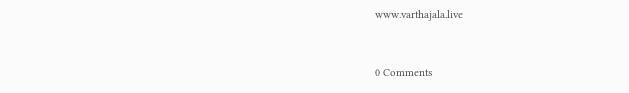www.varthajala.live


0 Comments